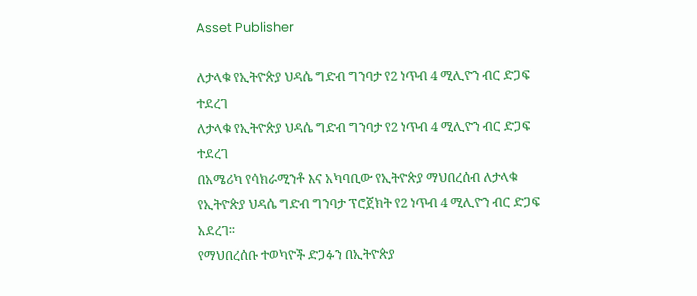Asset Publisher

ለታላቁ የኢትዮጵያ ህዳሴ ግድብ ግንባታ የ2 ነጥብ 4 ሚሊዮን ብር ድጋፍ ተደረገ
ለታላቁ የኢትዮጵያ ህዳሴ ግድብ ግንባታ የ2 ነጥብ 4 ሚሊዮን ብር ድጋፍ ተደረገ
በአሜሪካ የሳክራሚንቶ እና አካባቢው የኢትዮጵያ ማህበረሰብ ለታላቁ የኢትዮጵያ ህዳሴ ግድብ ግንባታ ፕሮጀክት የ2 ነጥብ 4 ሚሊዮን ብር ድጋፍ አደረገ፡፡
የማህበረሰቡ ተወካዮች ድጋፉን በኢትዮጵያ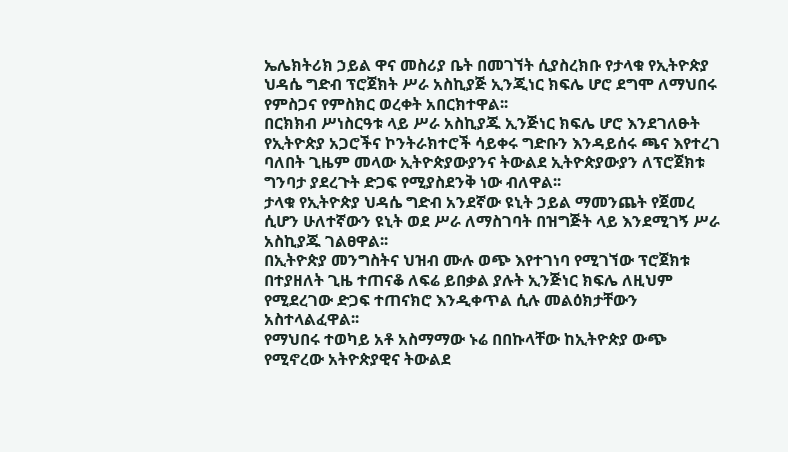ኤሌክትሪክ ኃይል ዋና መስሪያ ቤት በመገኘት ሲያስረክቡ የታላቁ የኢትዮጵያ ህዳሴ ግድብ ፕሮጀክት ሥራ አስኪያጅ ኢንጂነር ክፍሌ ሆሮ ደግሞ ለማህበሩ የምስጋና የምስክር ወረቀት አበርክተዋል፡፡
በርክክብ ሥነስርዓቱ ላይ ሥራ አስኪያጁ ኢንጅነር ክፍሌ ሆሮ እንደገለፁት የኢትዮጵያ አጋሮችና ኮንትራክተሮች ሳይቀሩ ግድቡን እንዳይሰሩ ጫና እየተረገ ባለበት ጊዜም መላው ኢትዮጵያውያንና ትውልደ ኢትዮጵያውያን ለፕሮጀክቱ ግንባታ ያደረጉት ድጋፍ የሚያስደንቅ ነው ብለዋል፡፡
ታላቁ የኢትዮጵያ ህዳሴ ግድብ አንደኛው ዩኒት ኃይል ማመንጨት የጀመረ ሲሆን ሁለተኛውን ዩኒት ወደ ሥራ ለማስገባት በዝግጅት ላይ እንደሚገኝ ሥራ አስኪያጁ ገልፀዋል፡፡
በኢትዮጵያ መንግስትና ህዝብ ሙሉ ወጭ እየተገነባ የሚገኘው ፕሮጀክቱ በተያዘለት ጊዜ ተጠናቆ ለፍሬ ይበቃል ያሉት ኢንጅነር ክፍሌ ለዚህም የሚደረገው ድጋፍ ተጠናክሮ እንዲቀጥል ሲሉ መልዕክታቸውን አስተላልፈዋል፡፡
የማህበሩ ተወካይ አቶ አስማማው ኑሬ በበኩላቸው ከኢትዮጵያ ውጭ የሚኖረው አትዮጵያዊና ትውልደ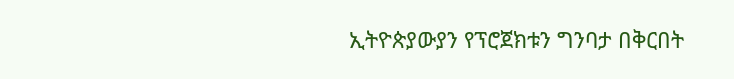ኢትዮጵያውያን የፕሮጀክቱን ግንባታ በቅርበት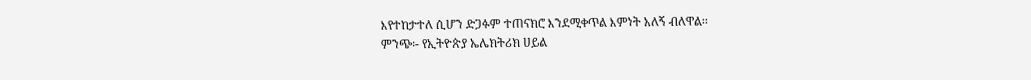እየተከታተለ ሲሆን ድጋፉም ተጠናክሮ እንደሚቀጥል እምነት አለኝ ብለዋል፡፡
ምንጭ፡- የኢትዮጵያ ኤሌክትሪክ ሀይል